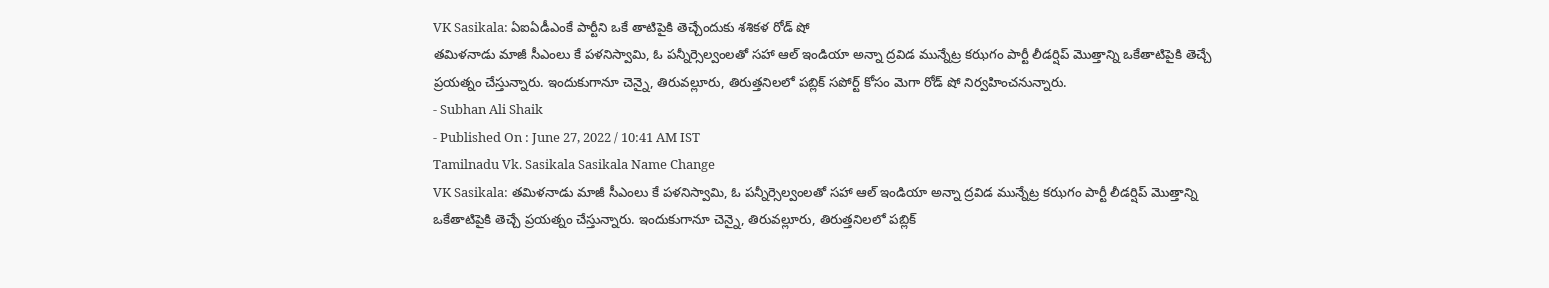VK Sasikala: ఏఐఏడీఎంకే పార్టీని ఒకే తాటిపైకి తెచ్చేందుకు శశికళ రోడ్ షో
తమిళనాడు మాజీ సీఎంలు కే పళనిస్వామి, ఓ పన్నీర్సెల్వంలతో సహా ఆల్ ఇండియా అన్నా ద్రవిడ మున్నేట్ర కఝగం పార్టీ లీడర్షిప్ మొత్తాన్ని ఒకేతాటిపైకి తెచ్చే ప్రయత్నం చేస్తున్నారు. ఇందుకుగానూ చెన్నై, తిరువల్లూరు, తిరుత్తనిలలో పబ్లిక్ సపోర్ట్ కోసం మెగా రోడ్ షో నిర్వహించనున్నారు.
- Subhan Ali Shaik
- Published On : June 27, 2022 / 10:41 AM IST
Tamilnadu Vk. Sasikala Sasikala Name Change
VK Sasikala: తమిళనాడు మాజీ సీఎంలు కే పళనిస్వామి, ఓ పన్నీర్సెల్వంలతో సహా ఆల్ ఇండియా అన్నా ద్రవిడ మున్నేట్ర కఝగం పార్టీ లీడర్షిప్ మొత్తాన్ని ఒకేతాటిపైకి తెచ్చే ప్రయత్నం చేస్తున్నారు. ఇందుకుగానూ చెన్నై, తిరువల్లూరు, తిరుత్తనిలలో పబ్లిక్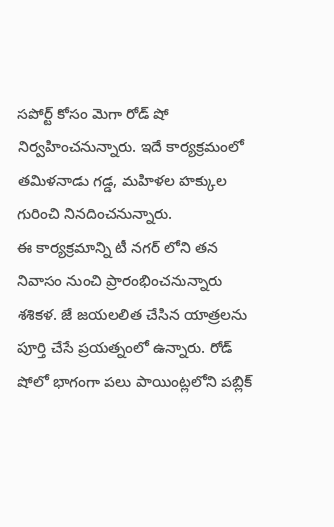సపోర్ట్ కోసం మెగా రోడ్ షో నిర్వహించనున్నారు. ఇదే కార్యక్రమంలో తమిళనాడు గడ్డ, మహిళల హక్కుల గురించి నినదించనున్నారు.
ఈ కార్యక్రమాన్ని టీ నగర్ లోని తన నివాసం నుంచి ప్రారంభించనున్నారు శశికళ. జే జయలలిత చేసిన యాత్రలను పూర్తి చేసే ప్రయత్నంలో ఉన్నారు. రోడ్ షోలో భాగంగా పలు పాయింట్లలోని పబ్లిక్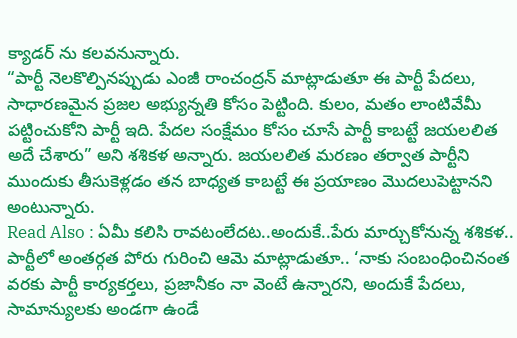క్యాడర్ ను కలవనున్నారు.
“పార్టీ నెలకొల్పినప్పుడు ఎంజీ రాంచంద్రన్ మాట్లాడుతూ ఈ పార్టీ పేదలు, సాధారణమైన ప్రజల అభ్యున్నతి కోసం పెట్టింది. కులం, మతం లాంటివేమీ పట్టించుకోని పార్టీ ఇది. పేదల సంక్షేమం కోసం చూసే పార్టీ కాబట్టే జయలలిత అదే చేశారు” అని శశికళ అన్నారు. జయలలిత మరణం తర్వాత పార్టీని ముందుకు తీసుకెళ్లడం తన బాధ్యత కాబట్టే ఈ ప్రయాణం మొదలుపెట్టానని అంటున్నారు.
Read Also : ఏమీ కలిసి రావటంలేదట..అందుకే..పేరు మార్చుకోనున్న శశికళ..
పార్టీలో అంతర్గత పోరు గురించి ఆమె మాట్లాడుతూ.. ‘నాకు సంబంధించినంత వరకు పార్టీ కార్యకర్తలు, ప్రజానీకం నా వెంటే ఉన్నారని, అందుకే పేదలు, సామాన్యులకు అండగా ఉండే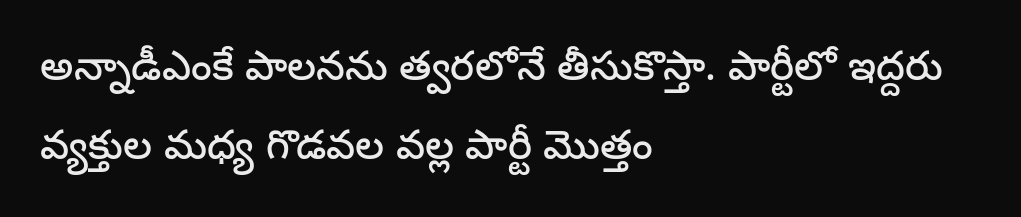అన్నాడీఎంకే పాలనను త్వరలోనే తీసుకొస్తా. పార్టీలో ఇద్దరు వ్యక్తుల మధ్య గొడవల వల్ల పార్టీ మొత్తం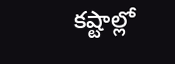కష్టాల్లో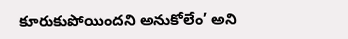కూరుకుపోయిందని అనుకోలేం’ అని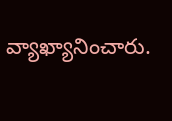వ్యాఖ్యానించారు.